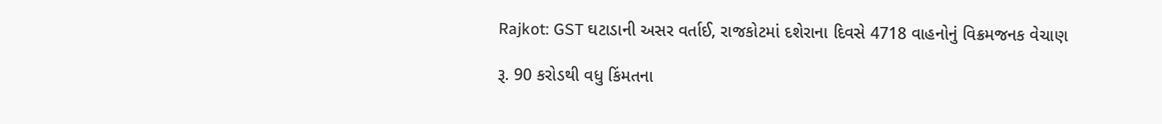Rajkot: GST ઘટાડાની અસર વર્તાઈ, રાજકોટમાં દશેરાના દિવસે 4718 વાહનોનું વિક્રમજનક વેચાણ

રૂ. 90 કરોડથી વધુ કિંમતના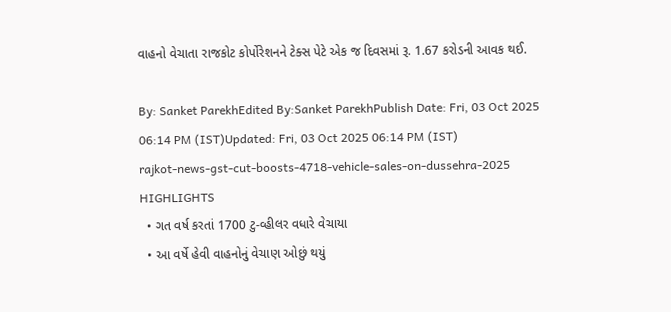વાહનો વેચાતા રાજકોટ કોર્પોરેશનને ટેક્સ પેટે એક જ દિવસમાં રૂ. 1.67 કરોડની આવક થઈ.

By: Sanket ParekhEdited By:Sanket ParekhPublish Date: Fri, 03 Oct 2025 06:14 PM (IST)Updated: Fri, 03 Oct 2025 06:14 PM (IST)
rajkot-news-gst-cut-boosts-4718-vehicle-sales-on-dussehra-2025
HIGHLIGHTS
  • ગત વર્ષ કરતાં 1700 ટુ-વ્હીલર વધારે વેચાયા
  • આ વર્ષે હેવી વાહનોનું વેચાણ ઓછું થયું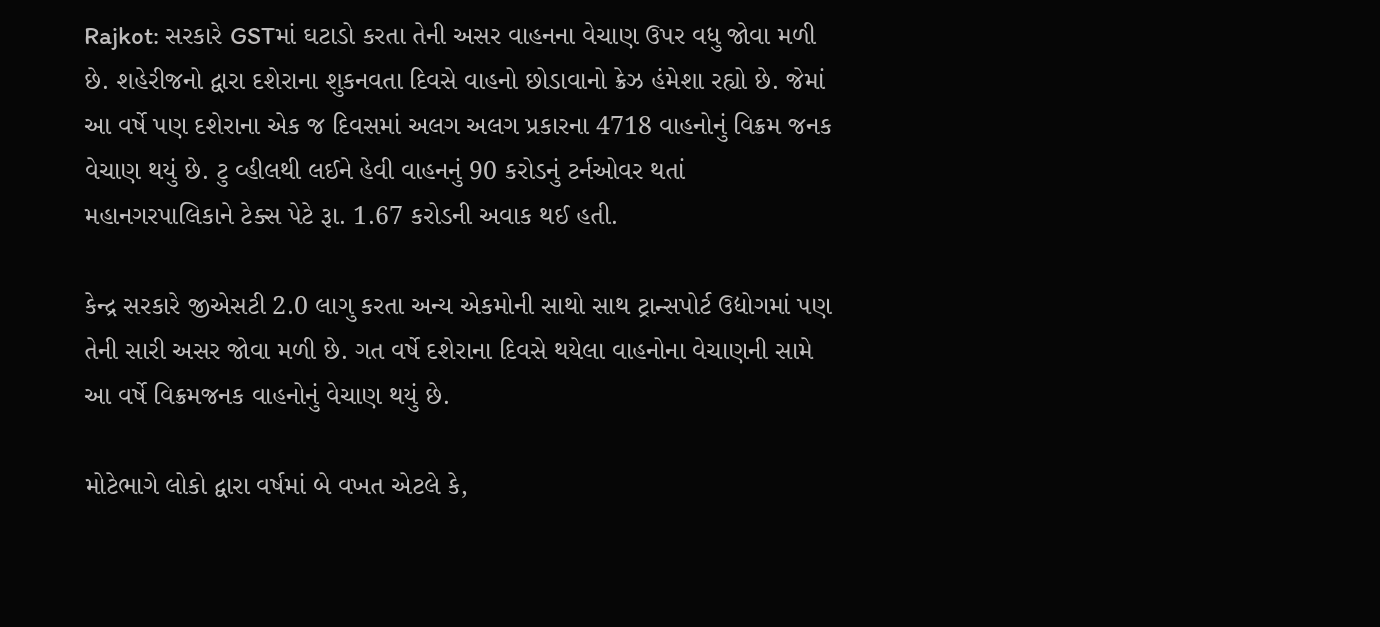Rajkot: સરકારે GSTમાં ઘટાડો કરતા તેની અસર વાહનના વેચાણ ઉપર વધુ જોવા મળી છે. શહેરીજનો દ્વારા દશેરાના શુકનવતા દિવસે વાહનો છોડાવાનો ક્રેઝ હંમેશા રહ્યો છે. જેમાં આ વર્ષે પણ દશેરાના એક જ દિવસમાં અલગ અલગ પ્રકારના 4718 વાહનોનું વિક્રમ જનક વેચાણ થયું છે. ટુ વ્હીલથી લઈને હેવી વાહનનું 90 કરોડનું ટર્નઓવર થતાં મહાનગરપાલિકાને ટેક્સ પેટે રૂા. 1.67 કરોડની અવાક થઈ હતી.

કેન્દ્ર સરકારે જીએસટી 2.0 લાગુ કરતા અન્ય એકમોની સાથો સાથ ટ્રાન્સપોર્ટ ઉદ્યોગમાં પણ તેની સારી અસર જોવા મળી છે. ગત વર્ષે દશેરાના દિવસે થયેલા વાહનોના વેચાણની સામે આ વર્ષે વિક્રમજનક વાહનોનું વેચાણ થયું છે.

મોટેભાગે લોકો દ્વારા વર્ષમાં બે વખત એટલે કે,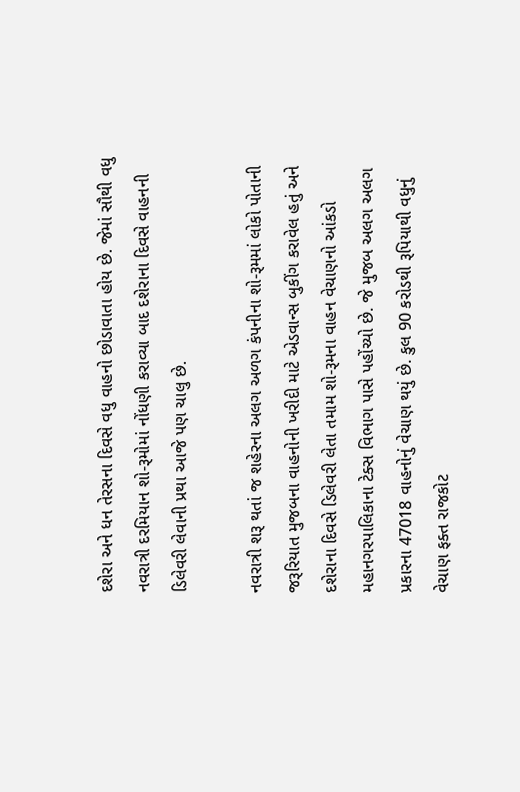દશેરા અને ધન તેરસના દિવસે વધુ વાહનો છોડાવાતા હોય છે. જેમાં સૌથી વધુ નવરાત્રી દરમિયાન શો-રૂમોમાં નોંધણી કરાવ્યા બાદ દશેરાના દિવસે વાહનની ડિલેવરી લેવાની પ્રથા આજે પણ ચાલુ છે.

નવરાત્રી શરૂ થતાં જ શહેરના અલગ અળગ કંપનીના શો-રૂમમાં લોકો પોતાની જરૂરિયાત મુજબના વાહનોની ખરીદી માટે એડવાન્સ બુકીંગ કરાવેલ હતું અને દશેરાના દિવસે ડિલેવરી લેતા તમામ શો-રૂમના વાહન વેચાણનો આંકડો મહાનગરપાલિકાના ટેક્સ વિભાગ પાસે પહોંચ્યો છે. જે મુજબ અલગ અલગ પ્રકારના 47018 વાહનોનું વેચાણ થયું છે. કુલ 90 કરોડથી રૂપિયાથી વધુનું વેચાણ ફક્ત રાજકોટ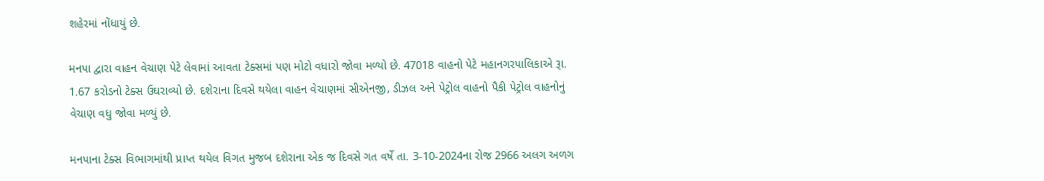શહેરમાં નોંધાયું છે.

મનપા દ્વારા વાહન વેચાણ પેટે લેવામાં આવતા ટેક્સમાં પણ મોટો વધારો જોવા મળ્યો છે. 47018 વાહનો પેટે મહાનગરપાલિકાએ રૂા. 1.67 કરોડનો ટેક્સ ઉઘરાવ્યો છે. દશેરાના દિવસે થયેલા વાહન વેચાણમાં સીએનજી, ડીઝલ અને પેટ્રોલ વાહનો પૈકી પેટ્રોલ વાહનોનું વેચાણ વધુ જોવા મળ્યું છે.

મનપાના ટેક્સ વિભાગમાંથી પ્રાપ્ત થયેલ વિગત મુજબ દશેરાના એક જ દિવસે ગત વર્ષે તા. 3-10-2024ના રોજ 2966 અલગ અળગ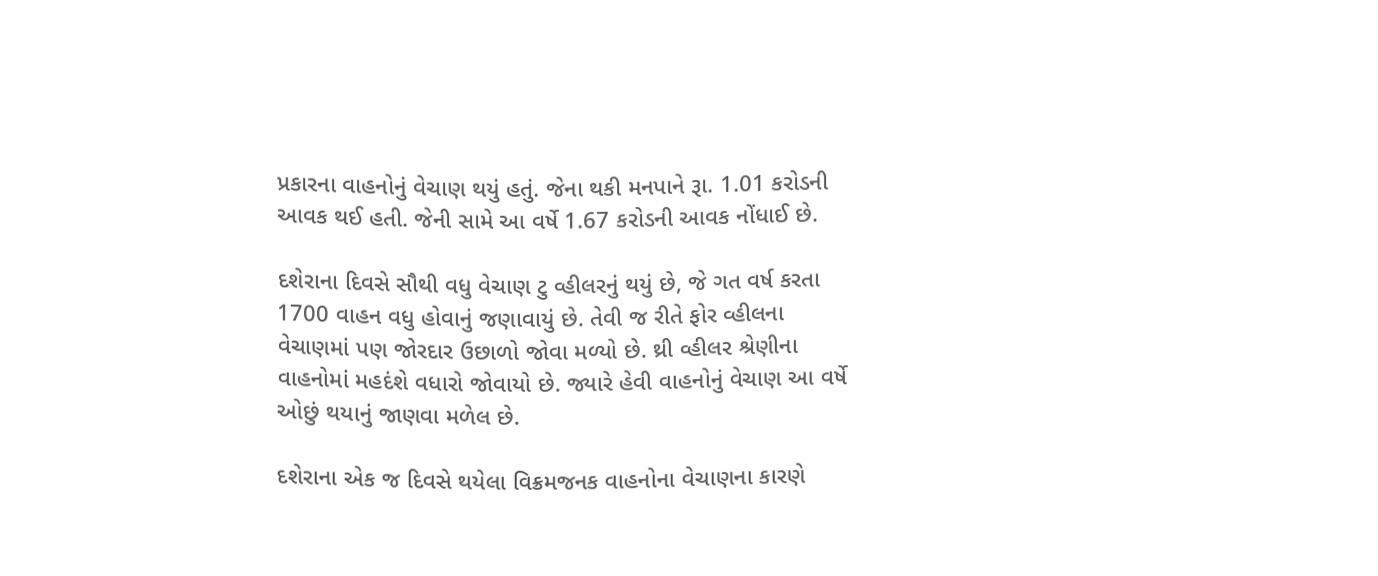પ્રકારના વાહનોનું વેચાણ થયું હતું. જેના થકી મનપાને રૂા. 1.01 કરોડની આવક થઈ હતી. જેની સામે આ વર્ષે 1.67 કરોડની આવક નોંધાઈ છે.

દશેરાના દિવસે સૌથી વધુ વેચાણ ટુ વ્હીલરનું થયું છે, જે ગત વર્ષ કરતા 1700 વાહન વધુ હોવાનું જણાવાયું છે. તેવી જ રીતે ફોર વ્હીલના વેચાણમાં પણ જોરદાર ઉછાળો જોવા મળ્યો છે. થ્રી વ્હીલર શ્રેણીના વાહનોમાં મહદંશે વધારો જોવાયો છે. જ્યારે હેવી વાહનોનું વેચાણ આ વર્ષે ઓછું થયાનું જાણવા મળેલ છે.

દશેરાના એક જ દિવસે થયેલા વિક્રમજનક વાહનોના વેચાણના કારણે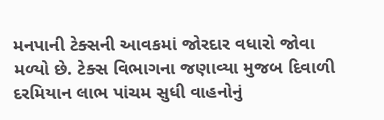મનપાની ટેક્સની આવકમાં જોરદાર વધારો જોવા મળ્યો છે. ટેક્સ વિભાગના જણાવ્યા મુજબ દિવાળી દરમિયાન લાભ પાંચમ સુધી વાહનોનું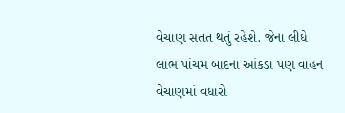વેચાણ સતત થતું રહેશે. જેના લીધે લાભ પાંચમ બાદના આંકડા પણ વાહન વેચાણમાં વધારો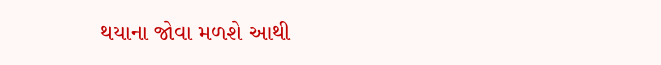થયાના જોવા મળશે આથી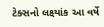ટેક્સનો લક્ષ્યાંક આ વર્ષે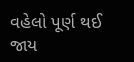વહેલો પૂર્ણ થઈ જાય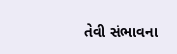તેવી સંભાવના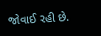જોવાઈ રહી છે.